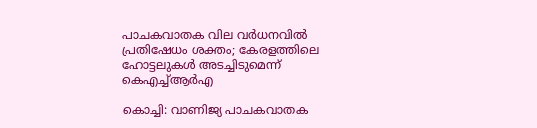പാചകവാതക വില വർധനവിൽ പ്രതിഷേധം ശക്തം; കേരളത്തിലെ ഹോട്ടലുകൾ അടച്ചിടുമെന്ന് കെഎച്ച്ആർഎ

കൊച്ചി: വാണിജ്യ പാചകവാതക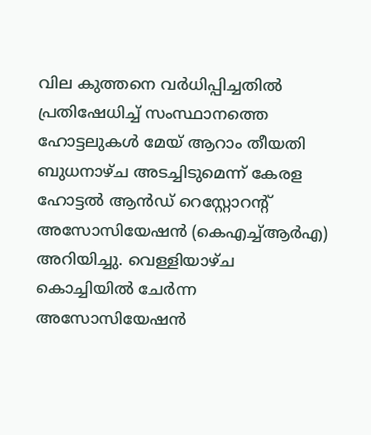വില കുത്തനെ വർധിപ്പിച്ചതിൽ പ്രതിഷേധിച്ച് സംസ്ഥാനത്തെ ഹോട്ടലുകൾ മേയ് ആറാം തീയതി ബുധനാഴ്ച അടച്ചിടുമെന്ന് കേരള ഹോട്ടൽ ആൻഡ് റെസ്റ്റോറന്റ് അസോസിയേഷൻ (കെഎച്ച്ആർഎ) അറിയിച്ചു. വെള്ളിയാഴ്ച കൊച്ചിയിൽ ചേർന്ന അസോസിയേഷൻ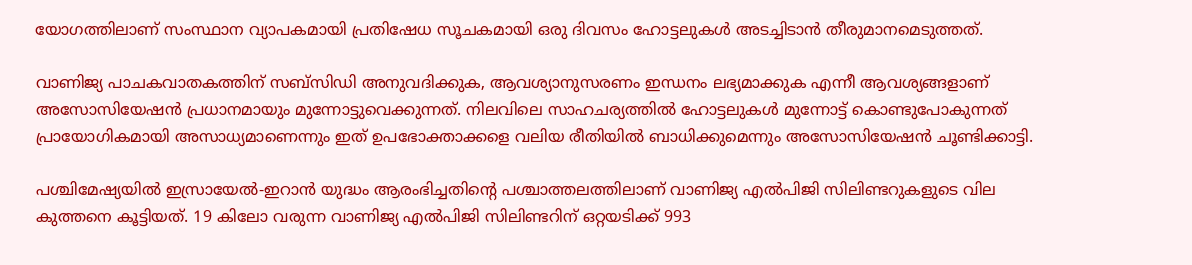യോഗത്തിലാണ് സംസ്ഥാന വ്യാപകമായി പ്രതിഷേധ സൂചകമായി ഒരു ദിവസം ഹോട്ടലുകൾ അടച്ചിടാൻ തീരുമാനമെടുത്തത്.

വാണിജ്യ പാചകവാതകത്തിന് സബ്സിഡി അനുവദിക്കുക, ആവശ്യാനുസരണം ഇന്ധനം ലഭ്യമാക്കുക എന്നീ ആവശ്യങ്ങളാണ് അസോസിയേഷൻ പ്രധാനമായും മുന്നോട്ടുവെക്കുന്നത്. നിലവിലെ സാഹചര്യത്തിൽ ഹോട്ടലുകൾ മുന്നോട്ട് കൊണ്ടുപോകുന്നത് പ്രായോഗികമായി അസാധ്യമാണെന്നും ഇത് ഉപഭോക്താക്കളെ വലിയ രീതിയിൽ ബാധിക്കുമെന്നും അസോസിയേഷൻ ചൂണ്ടിക്കാട്ടി.

പശ്ചിമേഷ്യയിൽ ഇസ്രായേൽ-ഇറാൻ യുദ്ധം ആരംഭിച്ചതിന്റെ പശ്ചാത്തലത്തിലാണ് വാണിജ്യ എൽപിജി സിലിണ്ടറുകളുടെ വില കുത്തനെ കൂട്ടിയത്. 19 കിലോ വരുന്ന വാണിജ്യ എൽപിജി സിലിണ്ടറിന് ഒറ്റയടിക്ക് 993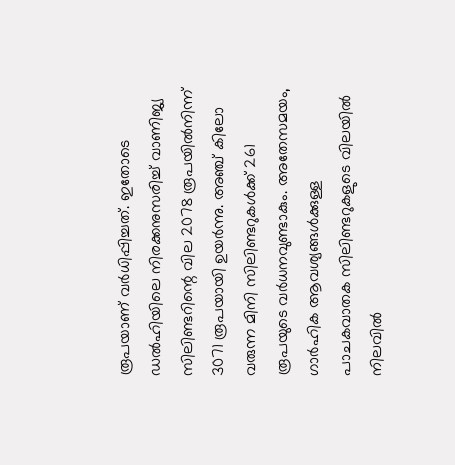രൂപയാണ് വർധിപ്പിച്ചത്. ഇതോടെ ഡൽഹിയിലെ നിരക്കനുസരിച്ച് വാണിജ്യ സിലിണ്ടറിന്റെ വില 2078 രൂപയിൽനിന്ന് 3071 രൂപയായി ഉയർന്നു. അഞ്ച് കിലോ വരുന്ന മിനി സിലിണ്ടറുകൾക്ക് 261 രൂപയുടെ വർധനവുണ്ടാകും. അതേസമയം, ഗാർഹിക ആവശ്യങ്ങൾക്കുള്ള പാചകവാതക സിലിണ്ടറുകളുടെ വിലയിൽ നിലവിൽ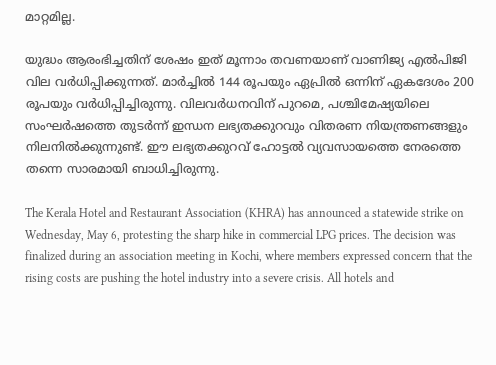മാറ്റമില്ല.

യുദ്ധം ആരംഭിച്ചതിന് ശേഷം ഇത് മൂന്നാം തവണയാണ് വാണിജ്യ എൽപിജി വില വർധിപ്പിക്കുന്നത്. മാർച്ചിൽ 144 രൂപയും ഏപ്രിൽ ഒന്നിന് ഏകദേശം 200 രൂപയും വർധിപ്പിച്ചിരുന്നു. വിലവർധനവിന് പുറമെ, പശ്ചിമേഷ്യയിലെ സംഘർഷത്തെ തുടർന്ന് ഇന്ധന ലഭ്യതക്കുറവും വിതരണ നിയന്ത്രണങ്ങളും നിലനിൽക്കുന്നുണ്ട്. ഈ ലഭ്യതക്കുറവ് ഹോട്ടൽ വ്യവസായത്തെ നേരത്തെ തന്നെ സാരമായി ബാധിച്ചിരുന്നു.

The Kerala Hotel and Restaurant Association (KHRA) has announced a statewide strike on Wednesday, May 6, protesting the sharp hike in commercial LPG prices. The decision was finalized during an association meeting in Kochi, where members expressed concern that the rising costs are pushing the hotel industry into a severe crisis. All hotels and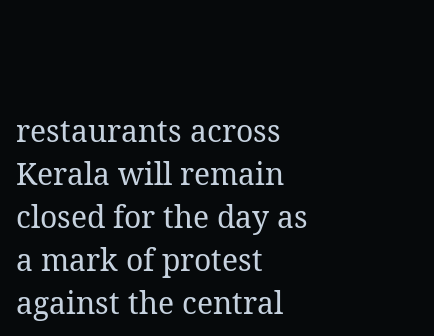restaurants across Kerala will remain closed for the day as a mark of protest against the central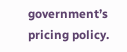government’s pricing policy.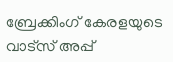ബ്രേക്കിംഗ് കേരളയുടെ വാട്സ് അപ്പ്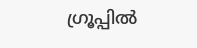ഗ്രൂപ്പിൽ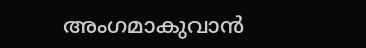അംഗമാകുവാൻ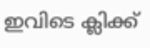ഇവിടെ ക്ലിക്ക്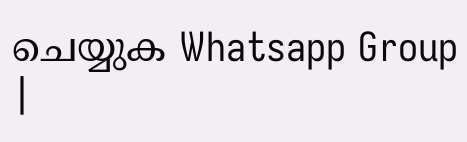ചെയ്യുക Whatsapp Group |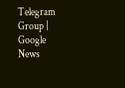Telegram Group | Google News